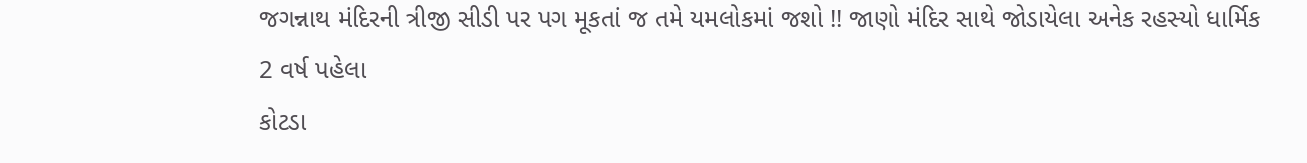જગન્નાથ મંદિરની ત્રીજી સીડી પર પગ મૂકતાં જ તમે યમલોકમાં જશો !! જાણો મંદિર સાથે જોડાયેલા અનેક રહસ્યો ધાર્મિક 2 વર્ષ પહેલા
કોટડા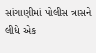સાંગાણીમાં પોલીસ ત્રાસને લીધે એક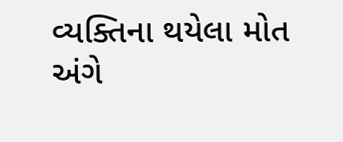વ્યક્તિના થયેલા મોત અંગે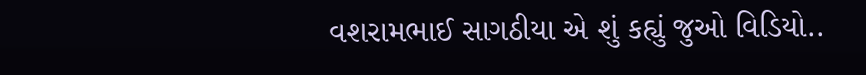વશરામભાઈ સાગઠીયા એ શું કહ્યું જુઓ વિડિયો..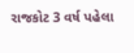રાજકોટ 3 વર્ષ પહેલા